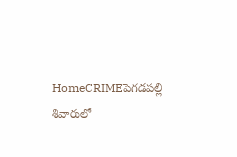HomeCRIMEపెగడపల్లి శివారులో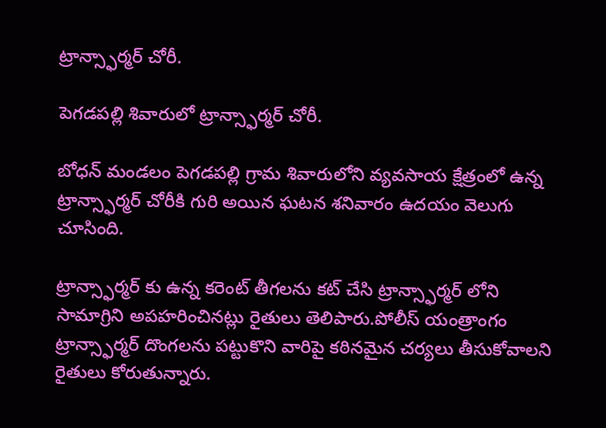ట్రాన్స్ఫార్మర్ చోరీ.

పెగడపల్లి శివారులో ట్రాన్స్ఫార్మర్ చోరీ.

బోధన్ మండలం పెగడపల్లి గ్రామ శివారులోని వ్యవసాయ క్షేత్రంలో ఉన్న ట్రాన్స్ఫార్మర్ చోరీకి గురి అయిన ఘటన శనివారం ఉదయం వెలుగు చూసింది.

ట్రాన్స్ఫార్మర్ కు ఉన్న కరెంట్ తీగలను కట్ చేసి ట్రాన్స్ఫార్మర్ లోని సామాగ్రిని అపహరించినట్లు రైతులు తెలిపారు.పోలీస్ యంత్రాంగం ట్రాన్స్ఫార్మర్ దొంగలను పట్టుకొని వారిపై కఠినమైన చర్యలు తీసుకోవాలని రైతులు కోరుతున్నారు.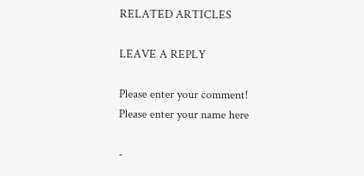RELATED ARTICLES

LEAVE A REPLY

Please enter your comment!
Please enter your name here

-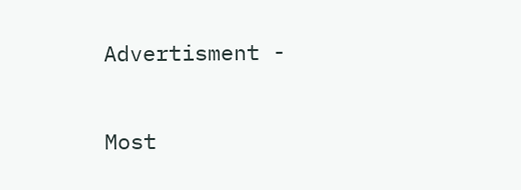Advertisment -

Most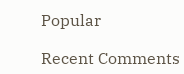Popular

Recent Comments